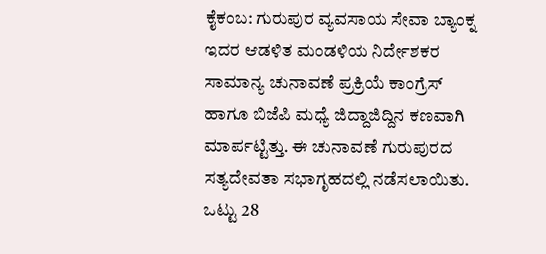ಕೈಕಂಬ: ಗುರುಪುರ ವ್ಯವಸಾಯ ಸೇವಾ ಬ್ಯಾಂಕ್ನ ಇದರ ಆಡಳಿತ ಮಂಡಳಿಯ ನಿರ್ದೇಶಕರ ಸಾಮಾನ್ಯ ಚುನಾವಣೆ ಪ್ರಕ್ರಿಯೆ ಕಾಂಗ್ರೆಸ್ ಹಾಗೂ ಬಿಜೆಪಿ ಮಧ್ಯೆ ಜಿದ್ದಾಜಿದ್ದಿನ ಕಣವಾಗಿ ಮಾರ್ಪಟ್ಟಿತ್ತು. ಈ ಚುನಾವಣೆ ಗುರುಪುರದ ಸತ್ಯದೇವತಾ ಸಭಾಗೃಹದಲ್ಲಿ ನಡೆಸಲಾಯಿತು. ಒಟ್ಟು 28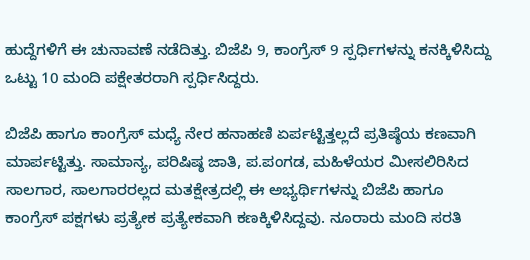ಹುದ್ದೆಗಳಿಗೆ ಈ ಚುನಾವಣೆ ನಡೆದಿತ್ತು. ಬಿಜೆಪಿ 9, ಕಾಂಗ್ರೆಸ್ 9 ಸ್ಪರ್ಧಿಗಳನ್ನು ಕನಕ್ಕಿಳಿಸಿದ್ದು ಒಟ್ಟು 10 ಮಂದಿ ಪಕ್ಷೇತರರಾಗಿ ಸ್ಪರ್ಧಿಸಿದ್ದರು.

ಬಿಜೆಪಿ ಹಾಗೂ ಕಾಂಗ್ರೆಸ್ ಮಧ್ಯೆ ನೇರ ಹನಾಹಣಿ ಏರ್ಪಟ್ಟಿತ್ತಲ್ಲದೆ ಪ್ರತಿಷ್ಠೆಯ ಕಣವಾಗಿ ಮಾರ್ಪಟ್ಟಿತ್ತು. ಸಾಮಾನ್ಯ, ಪರಿಷಿಷ್ಠ ಜಾತಿ, ಪ.ಪಂಗಡ, ಮಹಿಳೆಯರ ಮೀಸಲಿರಿಸಿದ ಸಾಲಗಾರ, ಸಾಲಗಾರರಲ್ಲದ ಮತಕ್ಷೇತ್ರದಲ್ಲಿ ಈ ಅಭ್ಯರ್ಥಿಗಳನ್ನು ಬಿಜೆಪಿ ಹಾಗೂ ಕಾಂಗ್ರೆಸ್ ಪಕ್ಷಗಳು ಪ್ರತ್ಯೇಕ ಪ್ರತ್ಯೇಕವಾಗಿ ಕಣಕ್ಕಿಳಿಸಿದ್ದವು. ನೂರಾರು ಮಂದಿ ಸರತಿ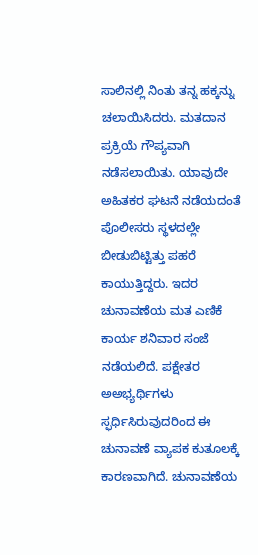ಸಾಲಿನಲ್ಲಿ ನಿಂತು ತನ್ನ ಹಕ್ಕನ್ನು ಚಲಾಯಿಸಿದರು. ಮತದಾನ ಪ್ರಕ್ರಿಯೆ ಗೌಪ್ಯವಾಗಿ ನಡೆಸಲಾಯಿತು. ಯಾವುದೇ ಅಹಿತಕರ ಘಟನೆ ನಡೆಯದಂತೆ ಪೊಲೀಸರು ಸ್ಥಳದಲ್ಲೇ ಬೀಡುಬಿಟ್ಟಿತ್ತು ಪಹರೆ ಕಾಯುತ್ತಿದ್ದರು. ಇದರ ಚುನಾವಣೆಯ ಮತ ಎಣಿಕೆ ಕಾರ್ಯ ಶನಿವಾರ ಸಂಜೆ ನಡೆಯಲಿದೆ. ಪಕ್ಷೇತರ ಅಅಭ್ಯರ್ಥಿಗಳು ಸ್ಫರ್ಧಿಸಿರುವುದರಿಂದ ಈ ಚುನಾವಣೆ ವ್ಯಾಪಕ ಕುತೂಲಕ್ಕೆ ಕಾರಣವಾಗಿದೆ. ಚುನಾವಣೆಯ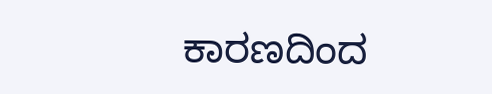ಕಾರಣದಿಂದ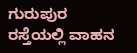ಗುರುಪುರ ರಸ್ತೆಯಲ್ಲಿ ವಾಹನ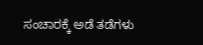ಸಂಚಾರಕ್ಕೆ ಅಡೆ ತಡೆಗಳು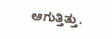ಆಗುತ್ತಿತ್ತು.